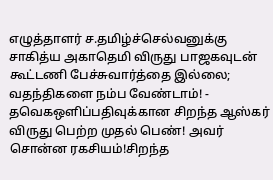எழுத்தாளர் ச.தமிழ்ச்செல்வனுக்கு சாகித்ய அகாதெமி விருது பாஜகவுடன் கூட்டணி பேச்சுவார்த்தை இல்லை; வதந்திகளை நம்ப வேண்டாம்! - தவெகஒளிப்பதிவுக்கான சிறந்த ஆஸ்கர் விருது பெற்ற முதல் பெண்! அவர் சொன்ன ரகசியம்!சிறந்த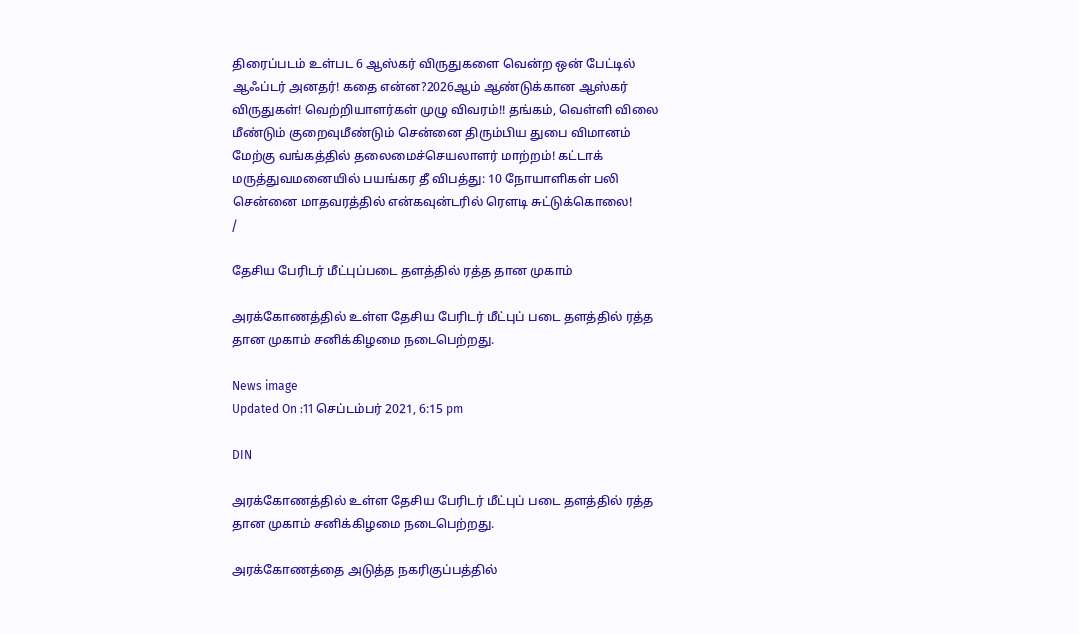திரைப்படம் உள்பட 6 ஆஸ்கர் விருதுகளை வென்ற ஒன் பேட்டில் ஆஃப்டர் அனதர்! கதை என்ன?2026ஆம் ஆண்டுக்கான ஆஸ்கர் விருதுகள்! வெற்றியாளர்கள் முழு விவரம்!! தங்கம், வெள்ளி விலை மீண்டும் குறைவுமீண்டும் சென்னை திரும்பிய துபை விமானம் மேற்கு வங்கத்தில் தலைமைச்செயலாளர் மாற்றம்! கட்டாக் மருத்துவமனையில் பயங்கர தீ விபத்து: 10 நோயாளிகள் பலி சென்னை மாதவரத்தில் என்கவுன்டரில் ரௌடி சுட்டுக்கொலை!
/

தேசிய பேரிடர் மீட்புப்படை தளத்தில் ரத்த தான முகாம்

அரக்கோணத்தில் உள்ள தேசிய பேரிடர் மீட்புப் படை தளத்தில் ரத்த தான முகாம் சனிக்கிழமை நடைபெற்றது.

News image
Updated On :11 செப்டம்பர் 2021, 6:15 pm

DIN

அரக்கோணத்தில் உள்ள தேசிய பேரிடர் மீட்புப் படை தளத்தில் ரத்த தான முகாம் சனிக்கிழமை நடைபெற்றது.

அரக்கோணத்தை அடுத்த நகரிகுப்பத்தில்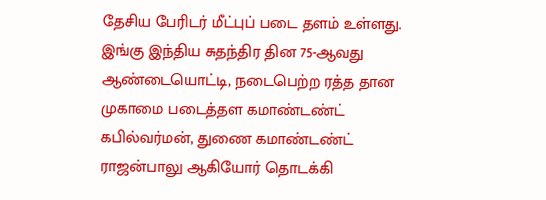தேசிய பேரிடர் மீட்புப் படை தளம் உள்ளது. இங்கு இந்திய சுதந்திர தின 75-ஆவது ஆண்டையொட்டி, நடைபெற்ற ரத்த தான முகாமை படைத்தள கமாண்டண்ட் கபில்வர்மன், துணை கமாண்டண்ட் ராஜன்பாலு ஆகியோர் தொடக்கி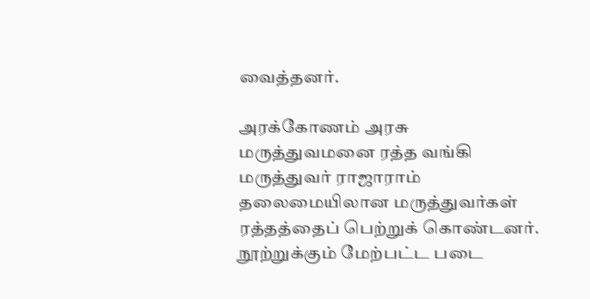வைத்தனர்.

அரக்கோணம் அரசு மருத்துவமனை ரத்த வங்கி மருத்துவர் ராஜாராம் தலைமையிலான மருத்துவர்கள் ரத்தத்தைப் பெற்றுக் கொண்டனர். நூற்றுக்கும் மேற்பட்ட படை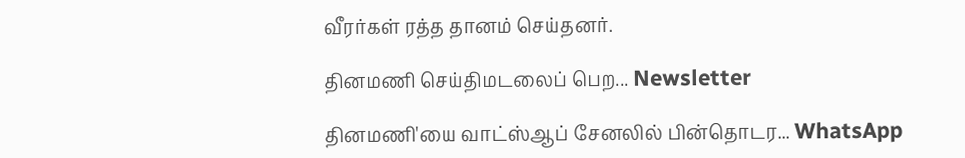வீரர்கள் ரத்த தானம் செய்தனர்.

தினமணி செய்திமடலைப் பெற... Newsletter

தினமணி'யை வாட்ஸ்ஆப் சேனலில் பின்தொடர... WhatsApp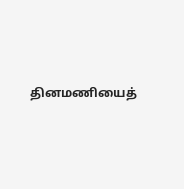தினமணியைத்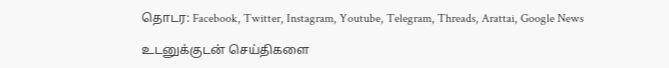தொடர: Facebook, Twitter, Instagram, Youtube, Telegram, Threads, Arattai, Google News

உடனுக்குடன் செய்திகளை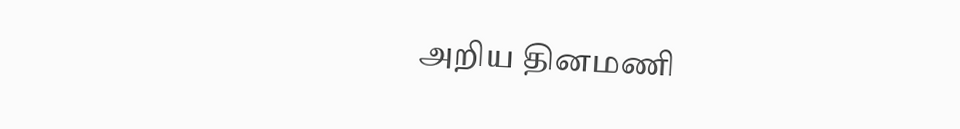அறிய தினமணி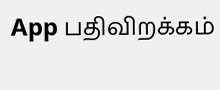App பதிவிறக்கம்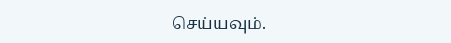செய்யவும்.